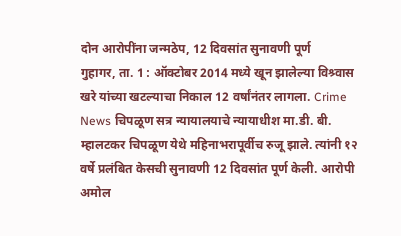दोन आरोपींना जन्मठेप, 12 दिवसांत सुनावणी पूर्ण
गुहागर, ता. 1 : ऑक्टोबर 2014 मध्ये खून झालेल्या विश्र्वास खरे यांच्या खटल्याचा निकाल 12 वर्षांनंतर लागला. Crime News चिपळूण सत्र न्यायालयाचे न्यायाधीश मा.डी. बी. म्हालटकर चिपळूण येथे महिनाभरापूर्वीच रुजू झाले. त्यांनी १२ वर्षे प्रलंबित केसची सुनावणी 12 दिवसांत पूर्ण केली. आरोपी अमोल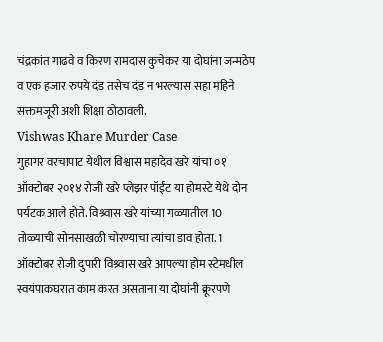चंद्रकांत गाढवे व किरण रामदास कुचेकर या दोघांना जन्मठेप व एक हजार रुपये दंड तसेच दंड न भरल्यास सहा महिने सक्तमजूरी अशी शिक्षा ठोठावली.
Vishwas Khare Murder Case
गुहागर वरचापाट येथील विश्वास महादेव खरे यांचा ०१ ऑक्टोबर २०१४ रोजी खरे प्लेझर पॉईंट या होमस्टे येथे दोन पर्यटक आले होते. विश्र्वास खरे यांच्या गळ्यातील 10 तोळ्याची सोनसाखळी चोरण्याचा त्यांचा डाव होता. 1 ऑक्टोबर रोजी दुपारी विश्र्वास खरे आपल्या होम स्टेमधील स्वयंपाकघरात काम करत असताना या दोघांनी क्रूरपणे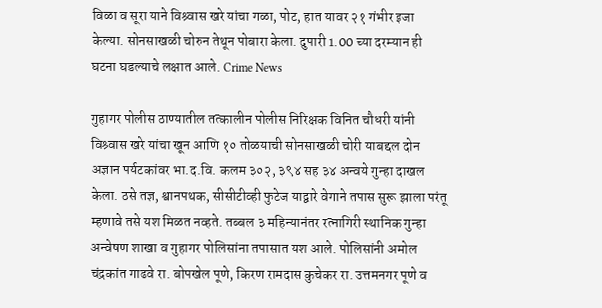विळा व सूरा याने विश्र्वास खरे यांचा गळा, पोट, हात यावर २१ गंभीर इजा केल्या. सोनसाखळी चोरुन तेथून पोबारा केला. दुपारी 1.00 च्या दरम्यान ही घटना घडल्याचे लक्षात आले. Crime News

गुहागर पोलीस ठाण्यातील तत्कालीन पोलीस निरिक्षक विनित चौधरी यांनी विश्र्वास खरे यांचा खून आणि १० तोळयाची सोनसाखळी चोरी याबद्दल दोन अज्ञान पर्यटकांवर भा.द.वि. कलम ३०२, ३९४ सह ३४ अन्वये गुन्हा दाखल केला. ठसे तज्ञ, श्वानपथक, सीसीटीव्ही फुटेज याद्वारे वेगाने तपास सुरू झाला परंतू म्हणावे तसे यश मिळत नव्हते. तब्बल ३ महिन्यानंतर रत्नागिरी स्थानिक गुन्हा अन्वेषण शाखा व गुहागर पोलिसांना तपासात यश आले. पोलिसांनी अमोल चंद्रकांत गाढवे रा. बोपखेल पूणे, किरण रामदास कुचेकर रा. उत्तमनगर पूणे व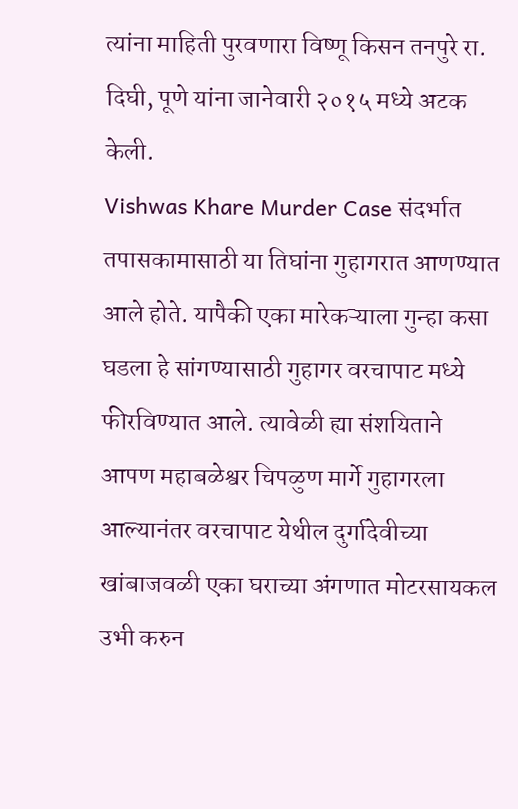त्यांना माहिती पुरवणारा विष्णू किसन तनपुरे रा. दिघी, पूणे यांना जानेवारी २०१५ मध्ये अटक केली.
Vishwas Khare Murder Case संदर्भात तपासकामासाठी या तिघांना गुहागरात आणण्यात आले होते. यापैकी एका मारेकऱ्याला गुन्हा कसा घडला हे सांगण्यासाठी गुहागर वरचापाट मध्ये फीरविण्यात आले. त्यावेळी ह्या संशयिताने आपण महाबळेश्वर चिपळुण मार्गे गुहागरला आल्यानंतर वरचापाट येथील दुर्गादेवीच्या खांबाजवळी एका घराच्या अंगणात मोटरसायकल उभी करुन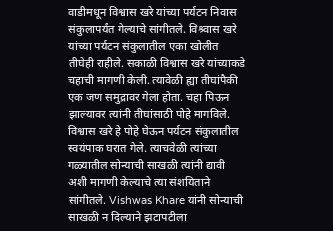वाडीमधून विश्वास खरे यांच्या पर्यटन निवास संकुलापर्यंत गेल्याचे सांगीतले. विश्र्वास खरे यांच्या पर्यटन संकुलातील एका खोलीत तीघेही राहीले. सकाळी विश्वास खरे यांच्याकडे चहाची मागणी केली. त्यावेळी ह्या तीघांपैकी एक जण समुद्रावर गेला होता. चहा पिऊन झाल्यावर त्यांनी तीघांसाठी पोहे मागविले. विश्वास खरे हे पोहे घेऊन पर्यटन संकुलातील स्वयंपाक घरात गेले. त्याचवेळी त्यांच्या गळ्यातील सोन्याची साखळी त्यांनी द्यावी अशी मागणी केल्याचे त्या संशयिताने सांगीतले. Vishwas Khare यांनी सोन्याची साखळी न दिल्याने झटापटीला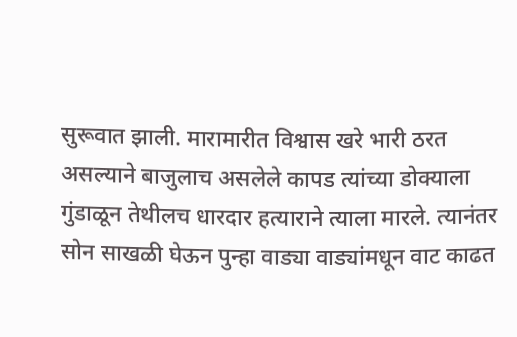सुरूवात झाली. मारामारीत विश्वास खरे भारी ठरत असल्याने बाजुलाच असलेले कापड त्यांच्या डोक्याला गुंडाळून तेथीलच धारदार हत्याराने त्याला मारले. त्यानंतर सोन साखळी घेऊन पुन्हा वाड्या वाड्यांमधून वाट काढत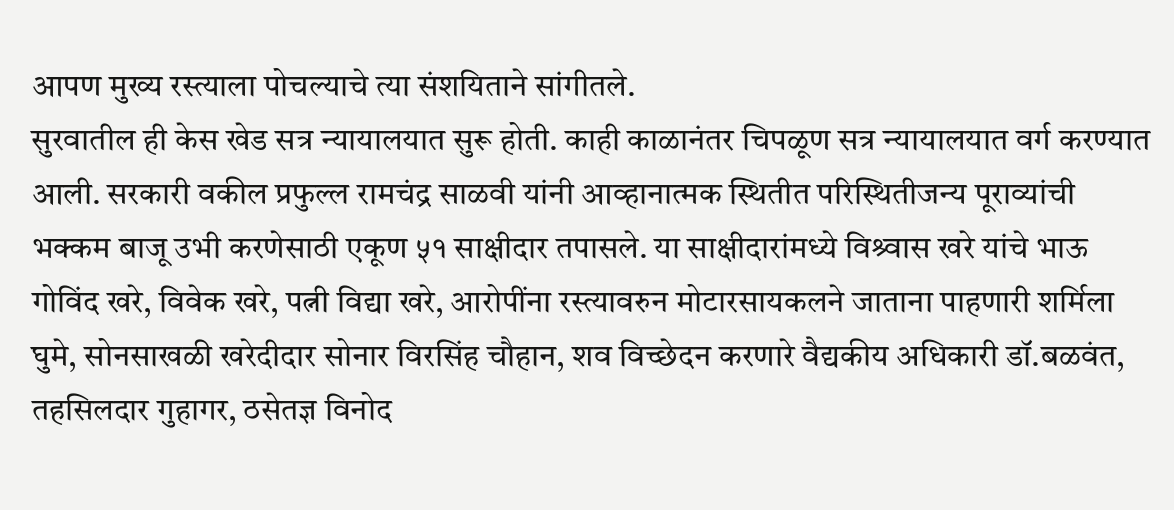आपण मुख्य रस्त्याला पोचल्याचे त्या संशयिताने सांगीतले.
सुरवातील ही केस खेड सत्र न्यायालयात सुरू होती. काही काळानंतर चिपळूण सत्र न्यायालयात वर्ग करण्यात आली. सरकारी वकील प्रफुल्ल रामचंद्र साळवी यांनी आव्हानात्मक स्थितीत परिस्थितीजन्य पूराव्यांची भक्कम बाजू उभी करणेसाठी एकूण ५१ साक्षीदार तपासले. या साक्षीदारांमध्ये विश्र्वास खरे यांचे भाऊ गोविंद खरे, विवेक खरे, पत्नी विद्या खरे, आरोपींना रस्त्यावरुन मोटारसायकलने जाताना पाहणारी शर्मिला घुमे, सोनसाखळी खरेदीदार सोनार विरसिंह चौहान, शव विच्छेदन करणारे वैद्यकीय अधिकारी डॉ.बळवंत, तहसिलदार गुहागर, ठसेतज्ञ विनोद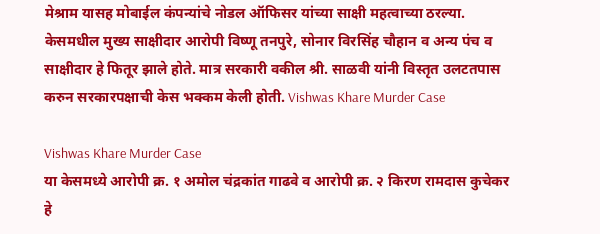मेश्राम यासह मोबाईल कंपन्यांचे नोडल ऑफिसर यांच्या साक्षी महत्वाच्या ठरल्या. केसमधील मुख्य साक्षीदार आरोपी विष्णू तनपुरे, सोनार विरसिंह चौहान व अन्य पंच व साक्षीदार हे फितूर झाले होते. मात्र सरकारी वकील श्री. साळवी यांनी विस्तृत उलटतपास करुन सरकारपक्षाची केस भक्कम केली होती. Vishwas Khare Murder Case

Vishwas Khare Murder Case
या केसमध्ये आरोपी क्र. १ अमोल चंद्रकांत गाढवे व आरोपी क्र. २ किरण रामदास कुचेकर हे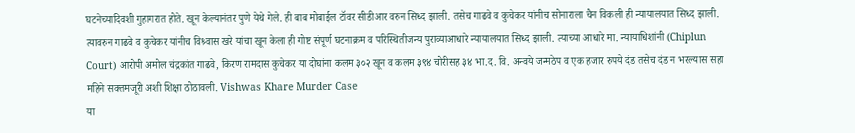घटनेच्यादिवशी गुहागरात होते. खून केल्यानंतर पुणे येथे गेले. ही बाब मोबाईल टॉवर सीडीआर वरुन सिध्द झाली. तसेच गाढवे व कुचेकर यांनीच सोनाराला चैन विकली ही न्यायालयात सिध्द झाली. त्यावरुन गाढवे व कुचेकर यांनीच विश्र्वास खरे यांचा खून केला ही गोष्ट संपूर्ण घटनाक्रम व परिस्थितीजन्य पुराव्याआधारे न्यायालयात सिध्द झाली. त्याच्या आधारे मा. न्यायाधिशांनी (Chiplun Court) आरोपी अमोल चंद्रकांत गाढवे, किरण रामदास कुचेकर या दोघांना कलम ३०२ खून व कलम ३९४ चोरीसह ३४ भा.द. वि. अन्वये जन्मठेप व एक हजार रुपये दंड तसेच दंड न भरल्यास सहा महिने सक्तमजूरी अशी शिक्षा ठोठावली. Vishwas Khare Murder Case
या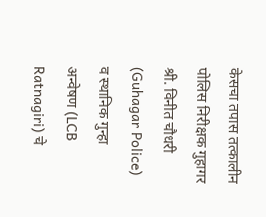केसचा तपास तत्कालीन पोलिस निरीक्षक गुहागर श्री. विनीत चौधरी (Guhagar Police) व स्थानिक गुन्हा अन्वेषण (LCB Ratnagiri) चे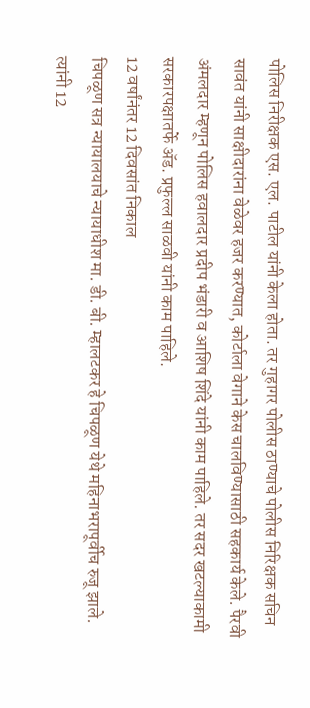पोलिस निरीक्षक एस. एल. पाटील यांनी केला होता. तर गुहागर पोलीस ठाण्याचे पोलीस निरिक्षक सचिन सावंत यांनी साक्षीदारांना वेळेवर हजर करण्यात, कोर्टाला वेगाने केस चालविण्यासाठी सहकार्य केले. पैरवी अंमलदार म्हणून पोलिस हवालदार प्रदीप भंडारी व आशिष शिंदे यांनी काम पाहिले. तर सदर खटल्याकामी सरकारपक्षातर्फे ॲड. प्रफुल्ल साळवी यांनी काम पाहिले.
12 वर्षांनंतर 12 दिवसांत निकाल
चिपळूण सत्र न्यायालयाचे न्यायाधीश मा. डी. बी. म्हालटकर हे चिपळूण येथे महिनाभरापूर्वीच रुजू झाले. त्यांनी 12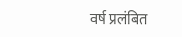वर्ष प्रलंबित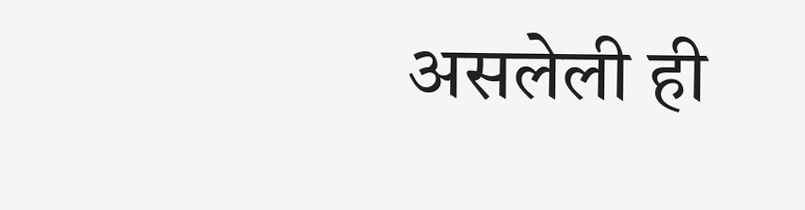असलेली ही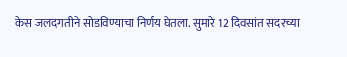केस जलदगतीने सोडविण्याचा निर्णय घेतला. सुमारे 12 दिवसांत सदरच्या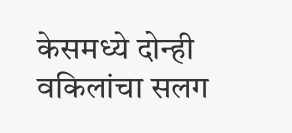केसमध्ये दोन्ही वकिलांचा सलग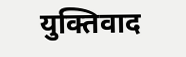युक्तिवाद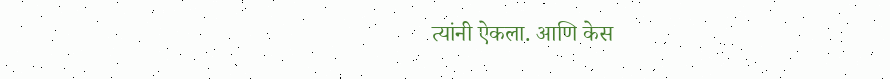त्यांनी ऐकला. आणि केस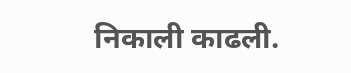निकाली काढली.